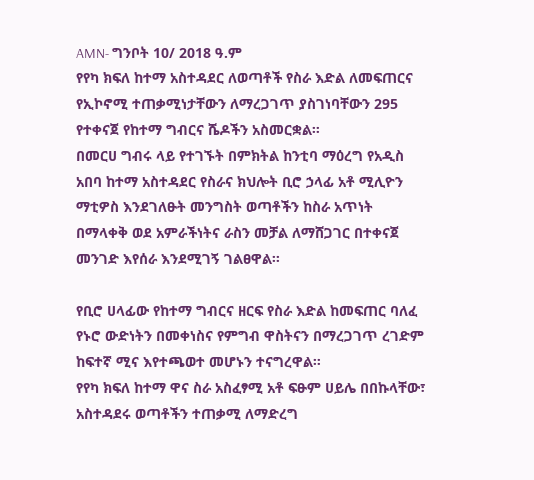AMN- ግንቦት 10/ 2018 ዓ.ም
የየካ ክፍለ ከተማ አስተዳደር ለወጣቶች የስራ እድል ለመፍጠርና የኢኮኖሚ ተጠቃሚነታቸውን ለማረጋገጥ ያስገነባቸውን 295 የተቀናጀ የከተማ ግብርና ሼዶችን አስመርቋል።
በመርሀ ግብሩ ላይ የተገኙት በምክትል ከንቲባ ማዕረግ የአዲስ አበባ ከተማ አስተዳደር የስራና ክህሎት ቢሮ ኃላፊ አቶ ሚሊዮን ማቲዎስ እንደገለፁት መንግስት ወጣቶችን ከስራ አጥነት በማላቀቅ ወደ አምራችነትና ራስን መቻል ለማሸጋገር በተቀናጀ መንገድ እየሰራ እንደሚገኝ ገልፀዋል፡፡

የቢሮ ሀላፊው የከተማ ግብርና ዘርፍ የስራ እድል ከመፍጠር ባለፈ የኑሮ ውድነትን በመቀነስና የምግብ ዋስትናን በማረጋገጥ ረገድም ከፍተኛ ሚና እየተጫወተ መሆኑን ተናግረዋል።
የየካ ክፍለ ከተማ ዋና ስራ አስፈፃሚ አቶ ፍፁም ሀይሌ በበኩላቸው፣ አስተዳደሩ ወጣቶችን ተጠቃሚ ለማድረግ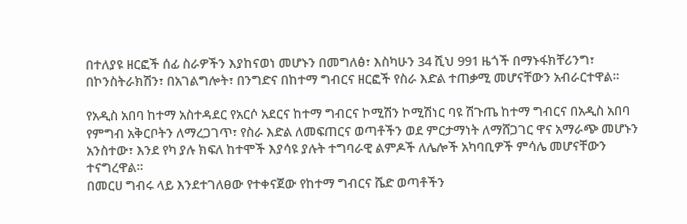በተለያዩ ዘርፎች ሰፊ ስራዎችን እያከናወነ መሆኑን በመግለፅ፣ እስካሁን 34 ሺህ 991 ዜጎች በማኑፋክቸሪንግ፣ በኮንስትራክሽን፣ በአገልግሎት፣ በንግድና በከተማ ግብርና ዘርፎች የስራ እድል ተጠቃሚ መሆናቸውን አብራርተዋል።

የአዲስ አበባ ከተማ አስተዳደር የአርሶ አደርና ከተማ ግብርና ኮሚሽን ኮሚሽነር ባዩ ሽጉጤ ከተማ ግብርና በአዲስ አበባ የምግብ አቅርቦትን ለማረጋገጥ፣ የስራ እድል ለመፍጠርና ወጣቶችን ወደ ምርታማነት ለማሸጋገር ዋና አማራጭ መሆኑን አንስተው፣ እንደ የካ ያሉ ክፍለ ከተሞች እያሳዩ ያሉት ተግባራዊ ልምዶች ለሌሎች አካባቢዎች ምሳሌ መሆናቸውን ተናግረዋል።
በመርሀ ግብሩ ላይ እንደተገለፀው የተቀናጀው የከተማ ግብርና ሼድ ወጣቶችን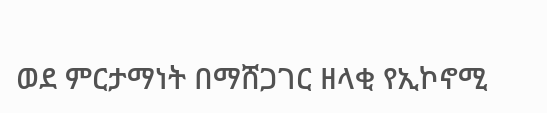ወደ ምርታማነት በማሸጋገር ዘላቂ የኢኮኖሚ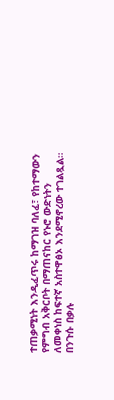ተጠቃሚነት እንዲፈጥሩ ከማገዝ ባለፈ፣ የከተማውን የምግብ አቅርቦት በማጠናከር የኑሮ ውድነትን ለመቀነስ ከፍተኛ አስተዋፅኦ እንደሚኖረው ተገልጿል።
በንጉሱ በቃሉ